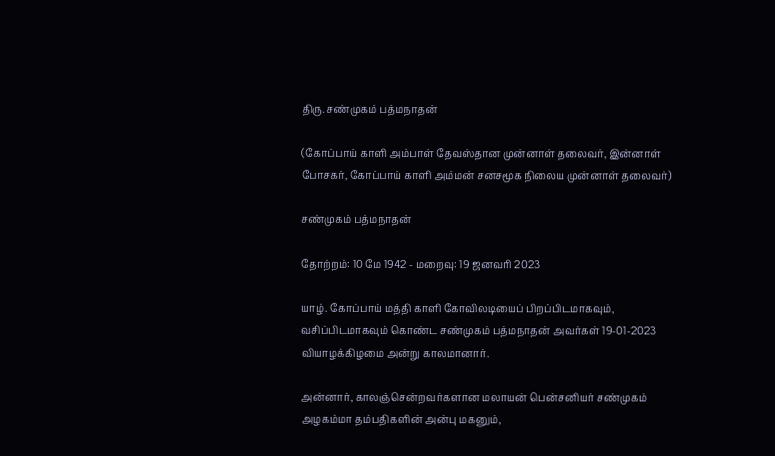திரு. சண்முகம் பத்மநாதன்

(கோப்பாய் காளி அம்பாள் தேவஸ்தான முன்னாள் தலைவர், இன்னாள் போசகர், கோப்பாய் காளி அம்மன் சனசமூக நிலைய முன்னாள் தலைவர்)

சண்முகம் பத்மநாதன்

தோற்றம்: 10 மே 1942 - மறைவு: 19 ஜனவரி 2023

யாழ். கோப்பாய் மத்தி காளி கோவிலடியைப் பிறப்பிடமாகவும், வசிப்பிடமாகவும் கொண்ட சண்முகம் பத்மநாதன் அவர்கள் 19-01-2023 வியாழக்கிழமை அன்று காலமானார்.

அன்னார், காலஞ்சென்றவர்களான மலாயன் பென்சனியர் சண்முகம் அழகம்மா தம்பதிகளின் அன்பு மகனும்,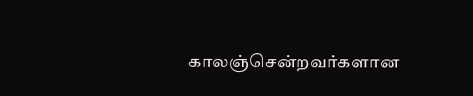காலஞ்சென்றவர்களான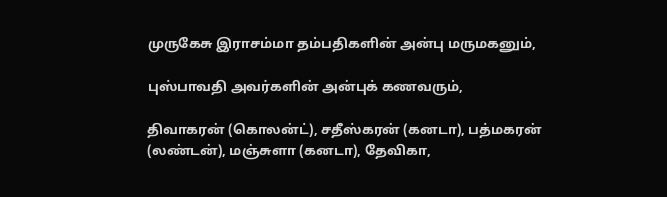முருகேசு இராசம்மா தம்பதிகளின் அன்பு மருமகனும்,

புஸ்பாவதி அவர்களின் அன்புக் கணவரும்,

திவாகரன் (கொலன்ட்), சதீஸ்கரன் (கனடா), பத்மகரன் (லண்டன்), மஞ்சுளா (கனடா), தேவிகா,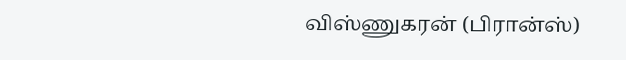விஸ்ணுகரன் (பிரான்ஸ்)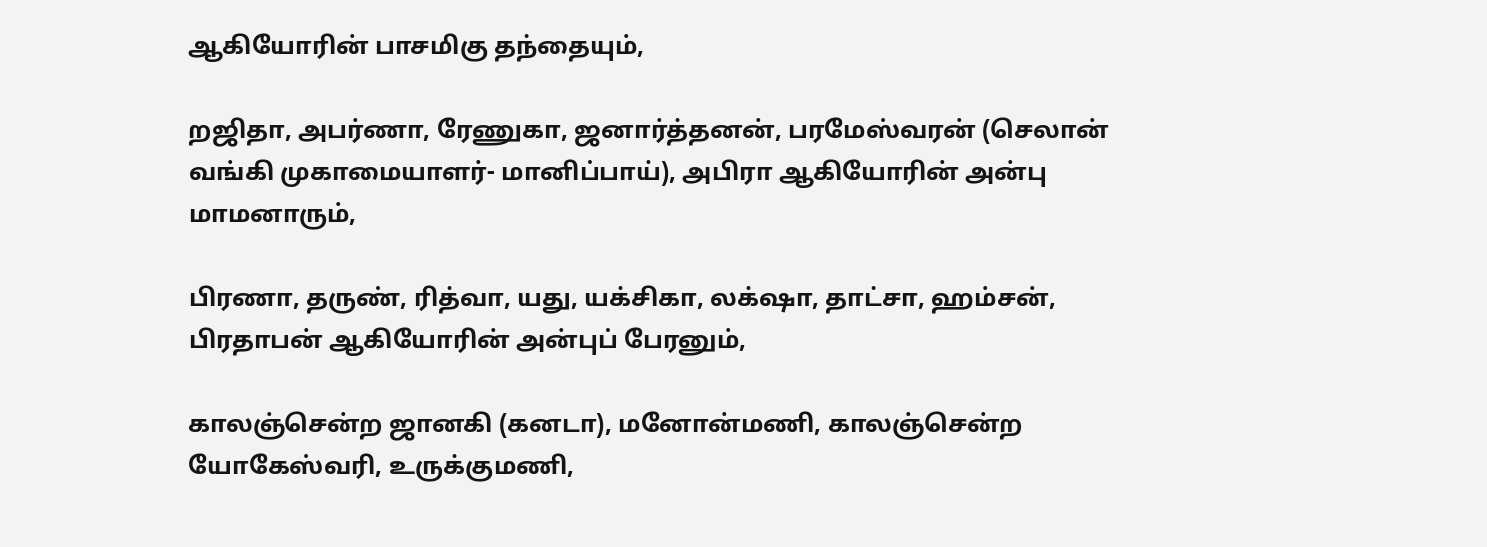ஆகியோரின் பாசமிகு தந்தையும்,

றஜிதா, அபர்ணா, ரேணுகா, ஜனார்த்தனன், பரமேஸ்வரன் (செலான் வங்கி முகாமையாளர்- மானிப்பாய்), அபிரா ஆகியோரின் அன்பு மாமனாரும்,

பிரணா, தருண், ரித்வா, யது, யக்சிகா, லக்‌ஷா, தாட்சா, ஹம்சன், பிரதாபன் ஆகியோரின் அன்புப் பேரனும்,

காலஞ்சென்ற ஜானகி (கனடா), மனோன்மணி, காலஞ்சென்ற யோகேஸ்வரி, உருக்குமணி,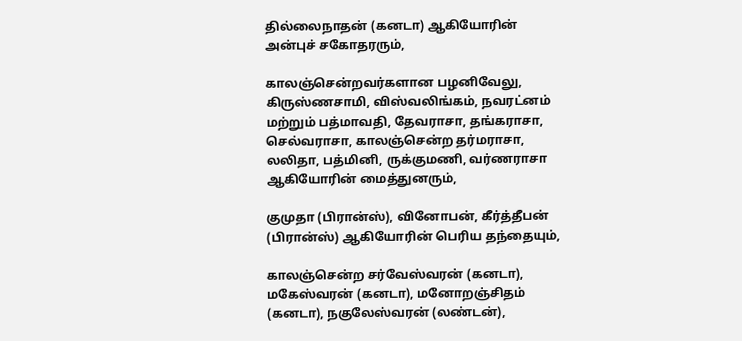தில்லைநாதன் (கனடா) ஆகியோரின் அன்புச் சகோதரரும்,

காலஞ்சென்றவர்களான பழனிவேலு, கிருஸ்ணசாமி, விஸ்வலிங்கம், நவரட்னம் மற்றும் பத்மாவதி, தேவராசா, தங்கராசா, செல்வராசா, காலஞ்சென்ற தர்மராசா, லலிதா, பத்மினி, ருக்குமணி, வர்ணராசா ஆகியோரின் மைத்துனரும்,

குமுதா (பிரான்ஸ்), வினோபன், கீர்த்தீபன் (பிரான்ஸ்) ஆகியோரின் பெரிய தந்தையும்,

காலஞ்சென்ற சர்வேஸ்வரன் (கனடா), மகேஸ்வரன் (கனடா), மனோறஞ்சிதம் (கனடா), நகுலேஸ்வரன் (லண்டன்),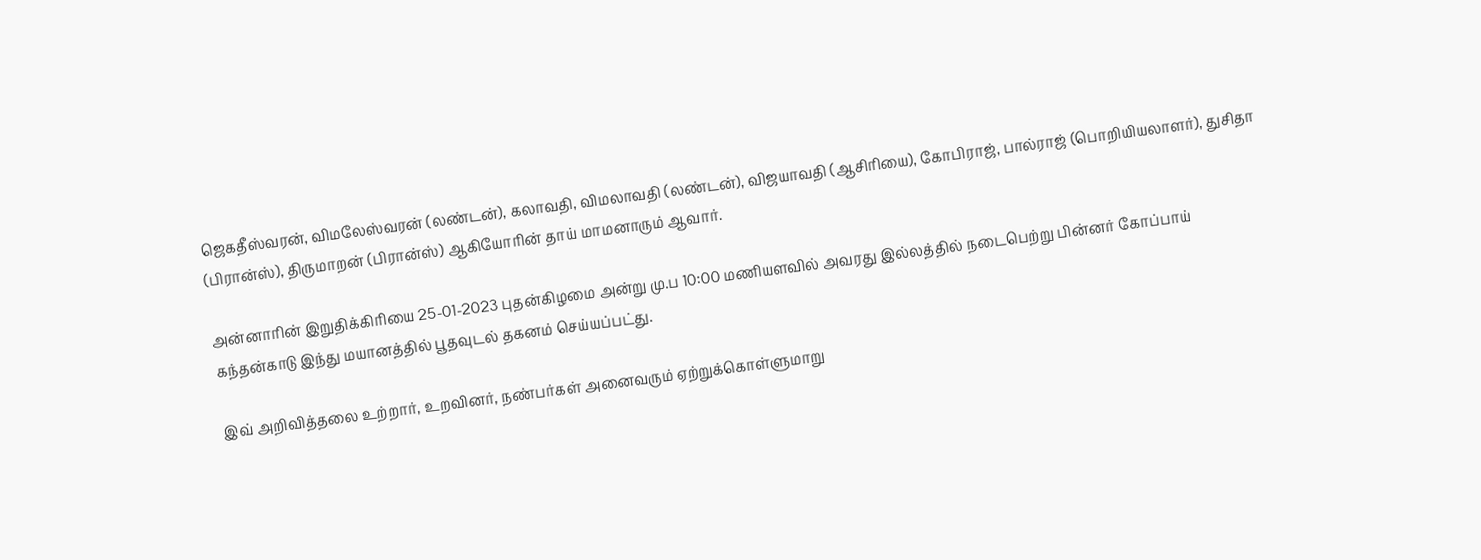ஜெகதீஸ்வரன், விமலேஸ்வரன் (லண்டன்), கலாவதி, விமலாவதி (லண்டன்), விஜயாவதி (ஆசிரியை), கோபிராஜ், பால்ராஜ் (பொறியியலாளர்), துசிதா (பிரான்ஸ்), திருமாறன் (பிரான்ஸ்) ஆகியோரின் தாய் மாமனாரும் ஆவார்.

அன்னாரின் இறுதிக்கிரியை 25-01-2023 புதன்கிழமை அன்று மு.ப 10:00 மணியளவில் அவரது இல்லத்தில் நடைபெற்று பின்னர் கோப்பாய் கந்தன்காடு இந்து மயானத்தில் பூதவுடல் தகனம் செய்யப்பட்து.

இவ் அறிவித்தலை உற்றார், உறவினர், நண்பர்கள் அனைவரும் ஏற்றுக்கொள்ளுமாறு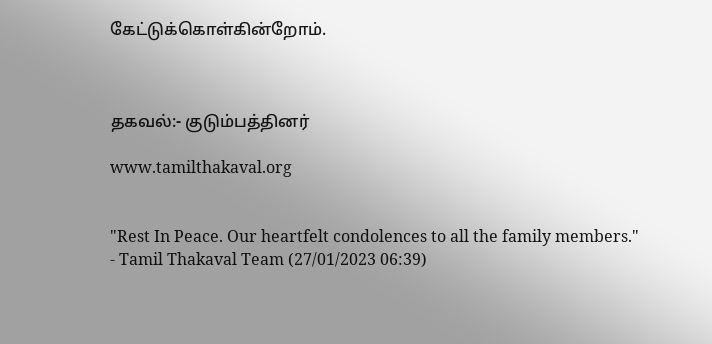கேட்டுக்கொள்கின்றோம்.



தகவல்:- குடும்பத்தினர்

www.tamilthakaval.org


"Rest In Peace. Our heartfelt condolences to all the family members."
- Tamil Thakaval Team (27/01/2023 06:39)